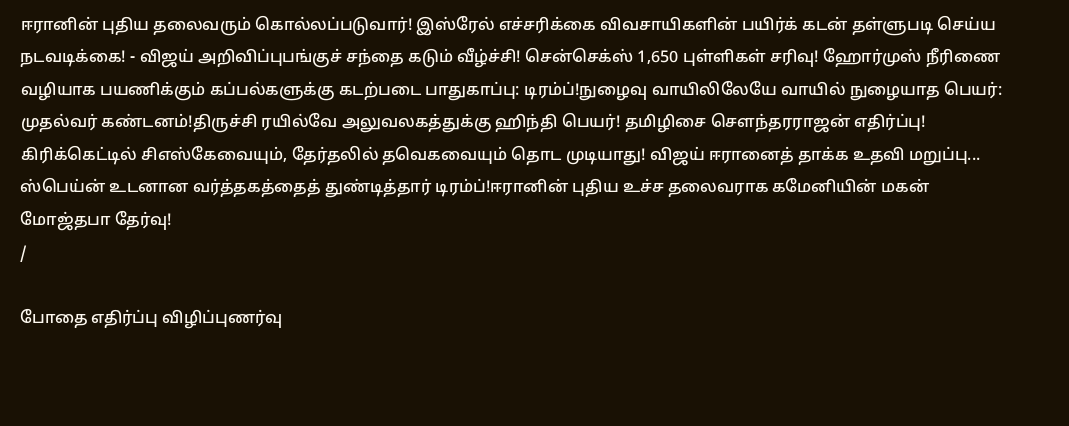ஈரானின் புதிய தலைவரும் கொல்லப்படுவார்! இஸ்ரேல் எச்சரிக்கை விவசாயிகளின் பயிர்க் கடன் தள்ளுபடி செய்ய நடவடிக்கை! - விஜய் அறிவிப்புபங்குச் சந்தை கடும் வீழ்ச்சி! சென்செக்ஸ் 1,650 புள்ளிகள் சரிவு! ஹோர்முஸ் நீரிணை வழியாக பயணிக்கும் கப்பல்களுக்கு கடற்படை பாதுகாப்பு: டிரம்ப்!நுழைவு வாயிலிலேயே வாயில் நுழையாத பெயர்: முதல்வர் கண்டனம்!திருச்சி ரயில்வே அலுவலகத்துக்கு ஹிந்தி பெயர்! தமிழிசை செளந்தரராஜன் எதிர்ப்பு! கிரிக்கெட்டில் சிஎஸ்கேவையும், தேர்தலில் தவெகவையும் தொட முடியாது! விஜய் ஈரானைத் தாக்க உதவி மறுப்பு... ஸ்பெய்ன் உடனான வர்த்தகத்தைத் துண்டித்தார் டிரம்ப்!ஈரானின் புதிய உச்ச தலைவராக கமேனியின் மகன் மோஜ்தபா தேர்வு!
/

போதை எதிர்ப்பு விழிப்புணர்வு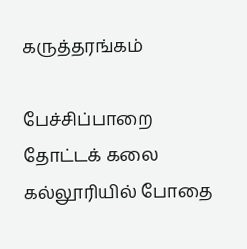கருத்தரங்கம்

பேச்சிப்பாறை தோட்டக் கலை கல்லூரியில் போதை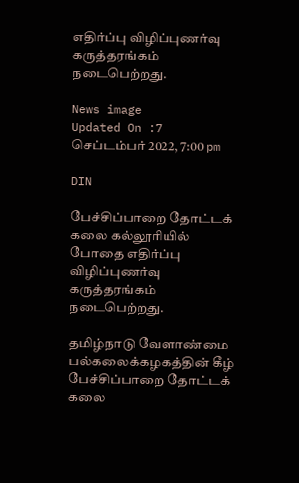எதிர்ப்பு விழிப்புணர்வு கருத்தரங்கம் நடைபெற்றது.

News image
Updated On :7 செப்டம்பர் 2022, 7:00 pm

DIN

பேச்சிப்பாறை தோட்டக் கலை கல்லூரியில் போதை எதிர்ப்பு விழிப்புணர்வு கருத்தரங்கம் நடைபெற்றது.

தமிழ்நாடு வேளாண்மை பல்கலைக்கழகத்தின் கீழ் பேச்சிப்பாறை தோட்டக் கலை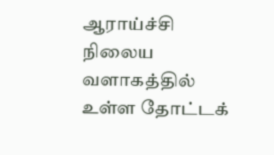ஆராய்ச்சி நிலைய வளாகத்தில் உள்ள தோட்டக்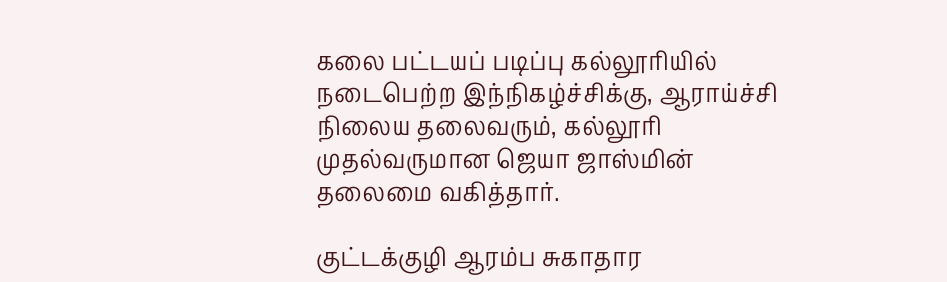கலை பட்டயப் படிப்பு கல்லூரியில் நடைபெற்ற இந்நிகழ்ச்சிக்கு, ஆராய்ச்சி நிலைய தலைவரும், கல்லூரி முதல்வருமான ஜெயா ஜாஸ்மின் தலைமை வகித்தார்.

குட்டக்குழி ஆரம்ப சுகாதார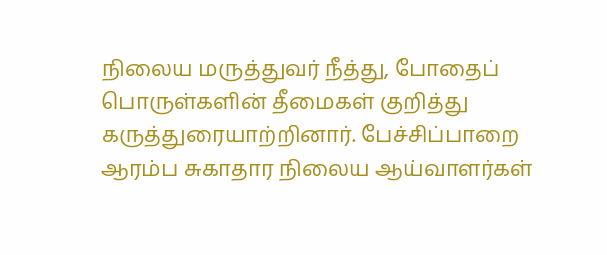நிலைய மருத்துவர் நீத்து, போதைப் பொருள்களின் தீமைகள் குறித்து கருத்துரையாற்றினார். பேச்சிப்பாறை ஆரம்ப சுகாதார நிலைய ஆய்வாளர்கள்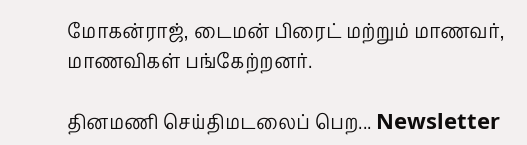மோகன்ராஜ், டைமன் பிரைட் மற்றும் மாணவர், மாணவிகள் பங்கேற்றனர்.

தினமணி செய்திமடலைப் பெற... Newsletter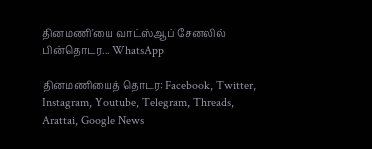தினமணி'யை வாட்ஸ்ஆப் சேனலில் பின்தொடர... WhatsApp

தினமணியைத் தொடர: Facebook, Twitter, Instagram, Youtube, Telegram, Threads, Arattai, Google News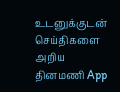உடனுக்குடன் செய்திகளை அறிய தினமணி App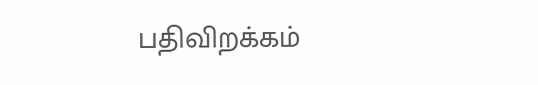பதிவிறக்கம்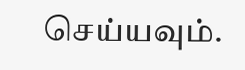செய்யவும்.